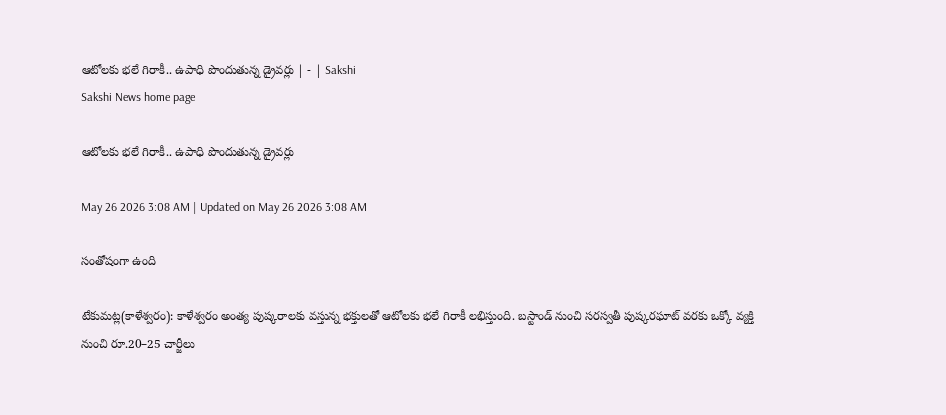ఆటోలకు భలే గిరాకీ.. ఉపాధి పొందుతున్న డ్రైవర్లు | - | Sakshi
Sakshi News home page

ఆటోలకు భలే గిరాకీ.. ఉపాధి పొందుతున్న డ్రైవర్లు

May 26 2026 3:08 AM | Updated on May 26 2026 3:08 AM

సంతోషంగా ఉంది

టేకుమట్ల(కాళేశ్వరం): కాళేశ్వరం అంత్య పుష్కరాలకు వస్తున్న భక్తులతో ఆటోలకు భలే గిరాకీ లభిస్తుంది. బస్టాండ్‌ నుంచి సరస్వతీ పుష్కరఘాట్‌ వరకు ఒక్కో వ్యక్తి నుంచి రూ.20–25 చార్జీలు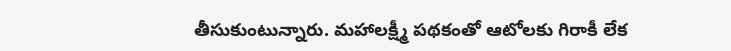తీసుకుంటున్నారు. మహాలక్ష్మీ పథకంతో ఆటోలకు గిరాకీ లేక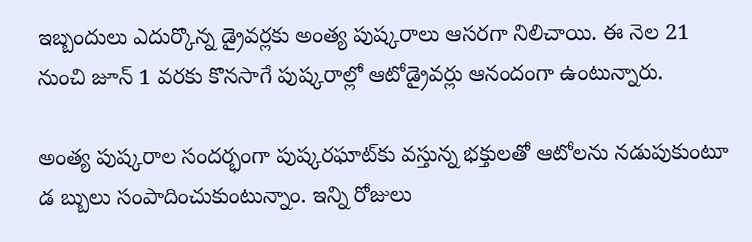ఇబ్బందులు ఎదుర్కొన్న డ్రైవర్లకు అంత్య పుష్కరాలు ఆసరగా నిలిచాయి. ఈ నెల 21 నుంచి జూన్‌ 1 వరకు కొనసాగే పుష్కరాల్లో ఆటోడ్రైవర్లు ఆనందంగా ఉంటున్నారు.

అంత్య పుష్కరాల సందర్భంగా పుష్కరఘాట్‌కు వస్తున్న భక్తులతో ఆటోలను నడుపుకుంటూ డ బ్బులు సంపాదించుకుంటున్నాం. ఇన్ని రోజులు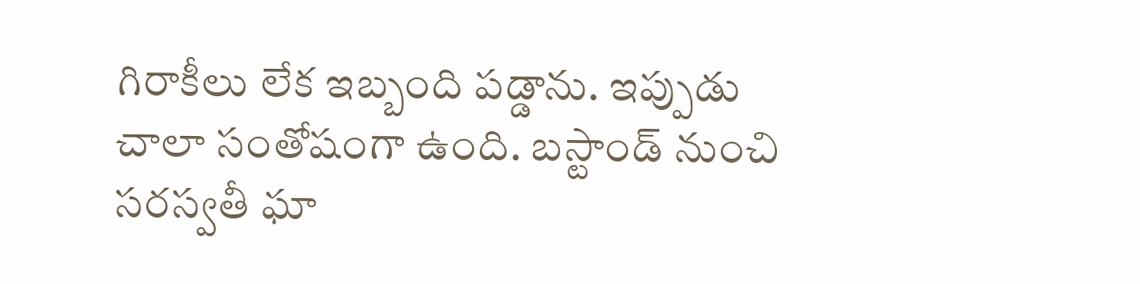గిరాకీలు లేక ఇబ్బంది పడ్డాను. ఇప్పుడు చాలా సంతోషంగా ఉంది. బస్టాండ్‌ నుంచి సరస్వతీ ఘా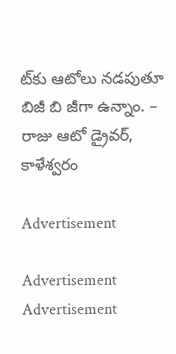ట్‌కు ఆటోలు నడపుతూ బిజీ బి జీగా ఉన్నాం. – రాజు ఆటో డ్రైవర్‌, కాళేశ్వరం

Advertisement

Advertisement
Advertisement